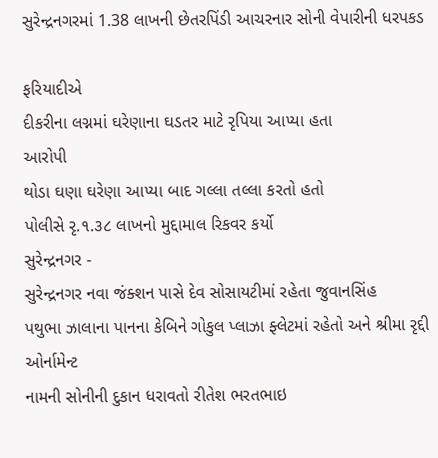સુરેન્દ્રનગરમાં 1.38 લાખની છેતરપિંડી આચરનાર સોની વેપારીની ધરપકડ

ફરિયાદીએ
દીકરીના લગ્નમાં ઘરેણાના ઘડતર માટે રૃપિયા આપ્યા હતા
આરોપી
થોડા ઘણા ઘરેણા આપ્યા બાદ ગલ્લા તલ્લા કરતો હતો
પોલીસે રૃ.૧.૩૮ લાખનો મુદ્દામાલ રિકવર કર્યો
સુરેન્દ્રનગર -
સુરેન્દ્રનગર નવા જંક્શન પાસે દેવ સોસાયટીમાં રહેતા જુવાનસિંહ
પથુભા ઝાલાના પાનના કેબિને ગોકુલ પ્લાઝા ફ્લેટમાં રહેતો અને શ્રીમા રૃદ્દી ઓર્નામેન્ટ
નામની સોનીની દુકાન ધરાવતો રીતેશ ભરતભાઇ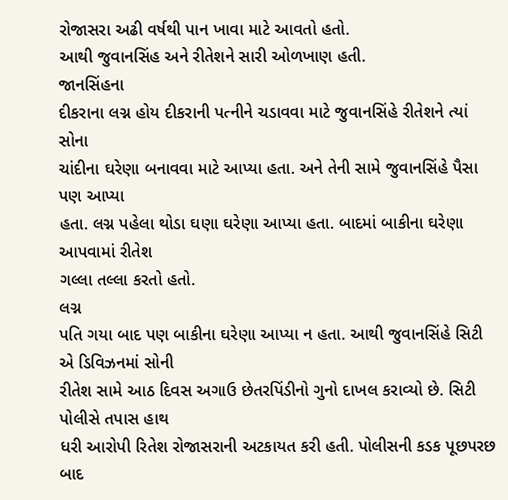રોજાસરા અઢી વર્ષથી પાન ખાવા માટે આવતો હતો.
આથી જુવાનસિંહ અને રીતેશને સારી ઓળખાણ હતી.
જાનસિંહના
દીકરાના લગ્ન હોય દીકરાની પત્નીને ચડાવવા માટે જુવાનસિંહે રીતેશને ત્યાં સોના
ચાંદીના ઘરેણા બનાવવા માટે આપ્યા હતા. અને તેની સામે જુવાનસિંહે પૈસા પણ આપ્યા
હતા. લગ્ન પહેલા થોડા ઘણા ઘરેણા આપ્યા હતા. બાદમાં બાકીના ઘરેણા આપવામાં રીતેશ
ગલ્લા તલ્લા કરતો હતો.
લગ્ન
પતિ ગયા બાદ પણ બાકીના ઘરેણા આપ્યા ન હતા. આથી જુવાનસિંહે સિટી એ ડિવિઝનમાં સોની
રીતેશ સામે આઠ દિવસ અગાઉ છેતરપિંડીનો ગુનો દાખલ કરાવ્યો છે. સિટી પોલીસે તપાસ હાથ
ધરી આરોપી રિતેશ રોજાસરાની અટકાયત કરી હતી. પોલીસની કડક પૂછપરછ બાદ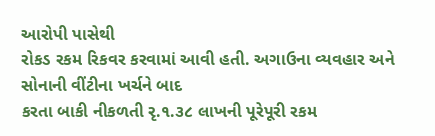આરોપી પાસેથી
રોકડ રકમ રિકવર કરવામાં આવી હતી. અગાઉના વ્યવહાર અને સોનાની વીંટીના ખર્ચને બાદ
કરતા બાકી નીકળતી રૃ.૧.૩૮ લાખની પૂરેપૂરી રકમ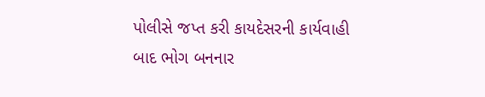પોલીસે જપ્ત કરી કાયદેસરની કાર્યવાહી
બાદ ભોગ બનનાર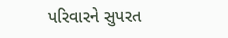પરિવારને સુપરત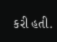કરી હતી.